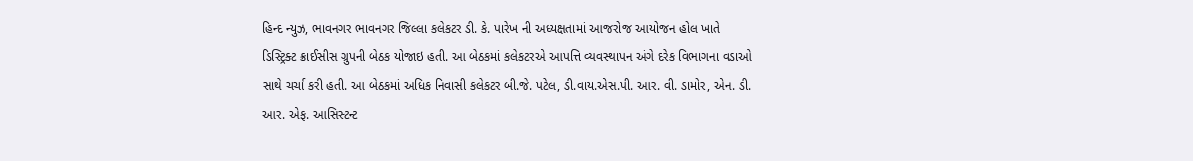હિન્દ ન્યુઝ, ભાવનગર ભાવનગર જિલ્લા કલેકટર ડી. કે. પારેખ ની અધ્યક્ષતામાં આજરોજ આયોજન હોલ ખાતે ડિસ્ટ્રિક્ટ ક્રાઈસીસ ગ્રુપની બેઠક યોજાઇ હતી. આ બેઠકમાં કલેકટરએ આપત્તિ વ્યવસ્થાપન અંગે દરેક વિભાગના વડાઓ સાથે ચર્ચા કરી હતી. આ બેઠકમાં અધિક નિવાસી કલેકટર બી.જે. પટેલ, ડી.વાય.એસ.પી. આર. વી. ડામોર, એન. ડી. આર. એફ. આસિસ્ટન્ટ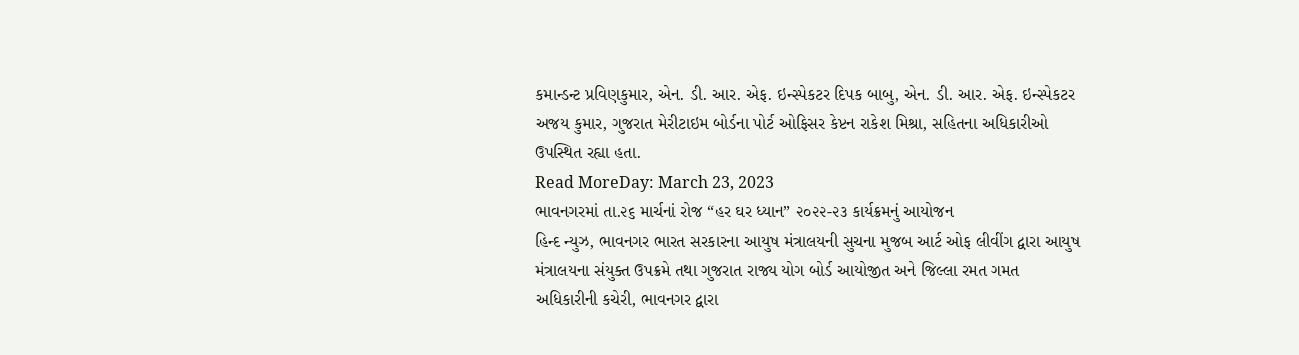કમાન્ડન્ટ પ્રવિણકુમાર, એન. ડી. આર. એફ. ઇન્સ્પેકટર દિપક બાબુ, એન. ડી. આર. એફ. ઇન્સ્પેકટર અજય કુમાર, ગુજરાત મેરીટાઇમ બોર્ડના પોર્ટ ઓફિસર કેપ્ટન રાકેશ મિશ્રા, સહિતના અધિકારીઓ ઉપસ્થિત રહ્યા હતા.
Read MoreDay: March 23, 2023
ભાવનગરમાં તા.૨૬ માર્ચનાં રોજ “હર ઘર ધ્યાન” ૨૦૨૨-૨૩ કાર્યક્રમનું આયોજન
હિન્દ ન્યુઝ, ભાવનગર ભારત સરકારના આયુષ મંત્રાલયની સુચના મુજબ આર્ટ ઓફ લીવીંગ દ્વારા આયુષ મંત્રાલયના સંયુક્ત ઉપક્રમે તથા ગુજરાત રાજ્ય યોગ બોર્ડ આયોજીત અને જિલ્લા રમત ગમત અધિકારીની કચેરી, ભાવનગર દ્વારા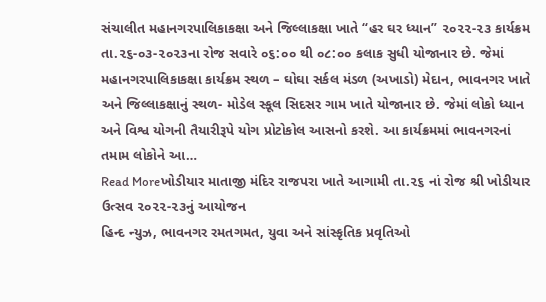સંચાલીત મહાનગરપાલિકાકક્ષા અને જિલ્લાકક્ષા ખાતે “હર ઘર ધ્યાન” ૨૦૨૨-૨૩ કાર્યક્રમ તા.૨૬-૦૩-૨૦૨૩ના રોજ સવારે ૦૬:૦૦ થી ૦૮:૦૦ કલાક સુધી યોજાનાર છે. જેમાં મહાનગરપાલિકાકક્ષા કાર્યક્રમ સ્થળ – ઘોઘા સર્કલ મંડળ (અખાડો) મેદાન, ભાવનગર ખાતે અને જિલ્લાકક્ષાનું સ્થળ- મોડેલ સ્કૂલ સિદસર ગામ ખાતે યોજાનાર છે. જેમાં લોકો ધ્યાન અને વિશ્વ યોગની તૈયારીરૂપે યોગ પ્રોટોકોલ આસનો કરશે. આ કાર્યક્રમમાં ભાવનગરનાં તમામ લોકોને આ…
Read Moreખોડીયાર માતાજી મંદિર રાજપરા ખાતે આગામી તા.૨૬ નાં રોજ શ્રી ખોડીયાર ઉત્સવ ૨૦૨૨-૨૩નું આયોજન
હિન્દ ન્યુઝ, ભાવનગર રમતગમત, યુવા અને સાંસ્કૃતિક પ્રવૃતિઓ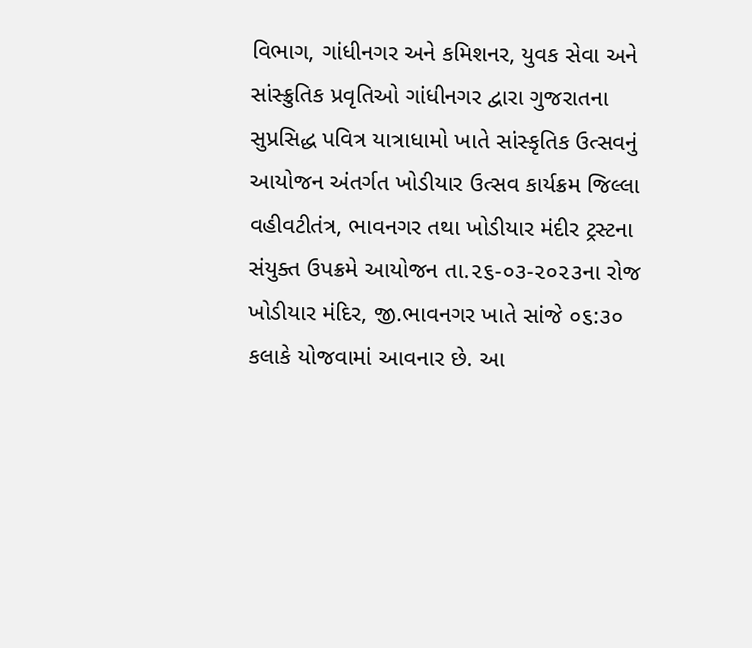વિભાગ, ગાંધીનગર અને કમિશનર, યુવક સેવા અને સાંસ્ક્રુતિક પ્રવૃતિઓ ગાંધીનગર દ્વારા ગુજરાતના સુપ્રસિદ્ધ પવિત્ર યાત્રાધામો ખાતે સાંસ્કૃતિક ઉત્સવનું આયોજન અંતર્ગત ખોડીયાર ઉત્સવ કાર્યક્રમ જિલ્લા વહીવટીતંત્ર, ભાવનગર તથા ખોડીયાર મંદીર ટ્રસ્ટના સંયુક્ત ઉપક્રમે આયોજન તા.૨૬-૦૩-૨૦૨૩ના રોજ ખોડીયાર મંદિર, જી.ભાવનગર ખાતે સાંજે ૦૬:૩૦ કલાકે યોજવામાં આવનાર છે. આ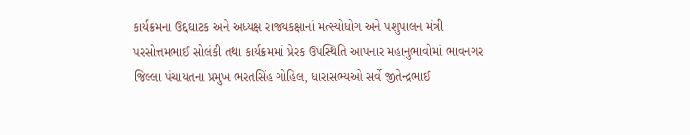કાર્યક્રમના ઉદ્દઘાટક અને અધ્યક્ષ રાજ્યકક્ષાનાં મત્સ્યોધોગ અને પશુપાલન મંત્રી પરસોત્તમભાઈ સોલંકી તથા કાર્યક્રમમાં પ્રેરક ઉપસ્થિતિ આપનાર મહાનુભાવોમાં ભાવનગર જિલ્લા પંચાયતના પ્રમુખ ભરતસિંહ ગોહિલ, ધારાસભ્યઓ સર્વે જીતેન્દ્રભાઈ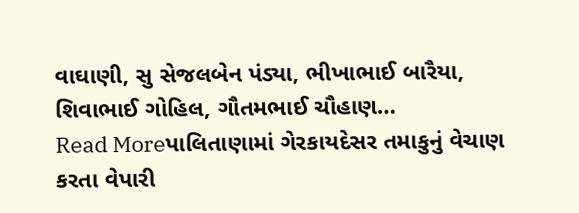વાઘાણી, સુ સેજલબેન પંડ્યા, ભીખાભાઈ બારૈયા, શિવાભાઈ ગોહિલ, ગૌતમભાઈ ચૌહાણ…
Read Moreપાલિતાણામાં ગેરકાયદેસર તમાકુનું વેચાણ કરતા વેપારી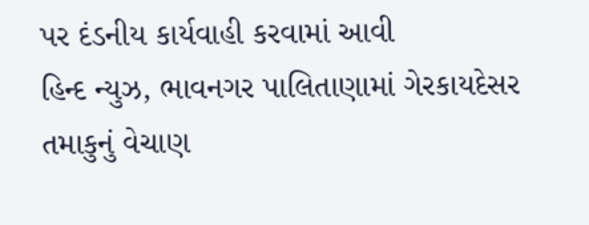પર દંડનીય કાર્યવાહી કરવામાં આવી
હિન્દ ન્યુઝ, ભાવનગર પાલિતાણામાં ગેરકાયદેસર તમાકુનું વેચાણ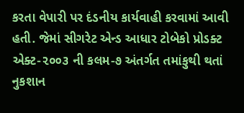કરતા વેપારી પર દંડનીય કાર્યવાહી કરવામાં આવી હતી. જેમાં સીગરેટ એન્ડ આધાર ટોબેકો પ્રોડક્ટ એક્ટ-૨૦૦૩ ની કલમ-૭ અંતર્ગત તમાંકુથી થતાં નુકશાન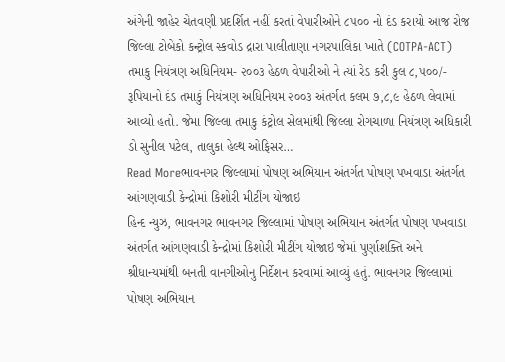અંગેની જાહેર ચેતવણી પ્રદર્શિત નહીં કરતાં વેપારીઓને ૮૫૦૦ નો દંડ કરાયો આજ રોજ જિલ્લા ટોબેકો કન્ટ્રોલ સ્કવોડ દ્રારા પાલીતાણા નગરપાલિકા ખાતે (COTPA-ACT) તમાકુ નિયંત્રણ અધિનિયમ- ૨૦૦૩ હેઠળ વેપારીઓ ને ત્યાં રેડ કરી કુલ ૮,૫૦૦/- રૂપિયાનો દંડ તમાકું નિયંત્રણ અધિનિયમ ૨૦૦૩ અંતર્ગત કલમ ૭,૮,૯ હેઠળ લેવામાં આવ્યો હતો. જેમા જિલ્લા તમાકુ કંટ્રોલ સેલમાંથી જિલ્લા રોગચાળા નિયંત્રણ અધિકારી ડો સુનીલ પટેલ, તાલુકા હેલ્થ ઓફિસર…
Read Moreભાવનગર જિલ્લામાં પોષણ અભિયાન અંતર્ગત પોષણ પખવાડા અંતર્ગત આંગણવાડી કેન્દ્રોમાં કિશોરી મીટીંગ યોજાઇ
હિન્દ ન્યુઝ, ભાવનગર ભાવનગર જિલ્લામાં પોષણ અભિયાન અંતર્ગત પોષણ પખવાડા અંતર્ગત આંગણવાડી કેન્દ્રોમાં કિશોરી મીટીંગ યોજાઇ જેમાં પુર્ણાશક્તિ અને શ્રીધાન્યમાંથી બનતી વાનગીઓનુ નિર્દેશન કરવામાં આવ્યું હતું. ભાવનગર જિલ્લામાં પોષણ અભિયાન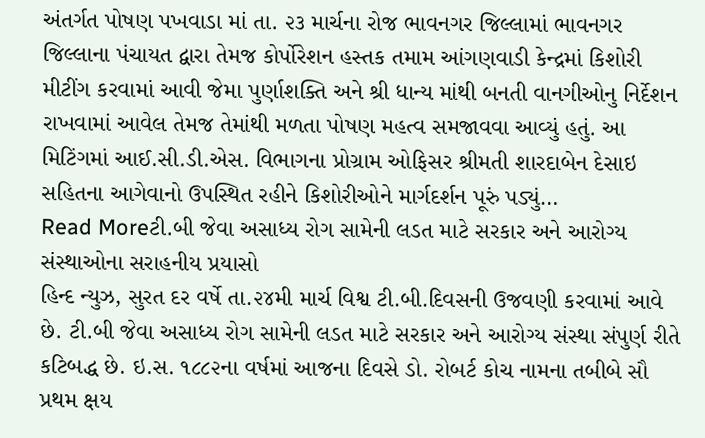અંતર્ગત પોષણ પખવાડા માં તા. ૨૩ માર્ચના રોજ ભાવનગર જિલ્લામાં ભાવનગર જિલ્લાના પંચાયત દ્વારા તેમજ કોર્પોરેશન હસ્તક તમામ આંગણવાડી કેન્દ્રમાં કિશોરી મીટીંગ કરવામાં આવી જેમા પુર્ણાશક્તિ અને શ્રી ધાન્ય માંથી બનતી વાનગીઓનુ નિર્દેશન રાખવામાં આવેલ તેમજ તેમાંથી મળતા પોષણ મહત્વ સમજાવવા આવ્યું હતું. આ મિટિંગમાં આઈ.સી.ડી.એસ. વિભાગના પ્રોગ્રામ ઓફિસર શ્રીમતી શારદાબેન દેસાઇ સહિતના આગેવાનો ઉપસ્થિત રહીને કિશોરીઓને માર્ગદર્શન પૂરું પડ્યું…
Read Moreટી.બી જેવા અસાધ્ય રોગ સામેની લડત માટે સરકાર અને આરોગ્ય સંસ્થાઓના સરાહનીય પ્રયાસો
હિન્દ ન્યુઝ, સુરત દર વર્ષે તા.૨૪મી માર્ચ વિશ્વ ટી.બી.દિવસની ઉજવણી કરવામાં આવે છે. ટી.બી જેવા અસાધ્ય રોગ સામેની લડત માટે સરકાર અને આરોગ્ય સંસ્થા સંપુર્ણ રીતે કટિબદ્ધ છે. ઇ.સ. ૧૮૮૨ના વર્ષમાં આજના દિવસે ડો. રોબર્ટ કોચ નામના તબીબે સૌ પ્રથમ ક્ષય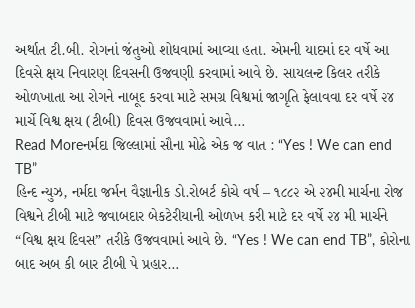અર્થાત ટી.બી. રોગનાં જંતુઓ શોધવામાં આવ્યા હતા. એમની યાદમાં દર વર્ષે આ દિવસે ક્ષય નિવારણ દિવસની ઉજવણી કરવામાં આવે છે. સાયલન્ટ કિલર તરીકે ઓળખાતા આ રોગને નાબૂદ કરવા માટે સમગ્ર વિશ્વમાં જાગૃતિ ફેલાવવા દર વર્ષે ૨૪ માર્ચે વિશ્વ ક્ષય (ટીબી) દિવસ ઉજવવામાં આવે…
Read Moreનર્મદા જિલ્લામાં સૌના મોઢે એક જ વાત : “Yes ! We can end TB”
હિન્દ ન્યુઝ, નર્મદા જર્મન વૈજ્ઞાનીક ડો.રોબર્ટ કોચે વર્ષ – ૧૮૮૨ એ ૨૪મી માર્ચના રોજ વિશ્વને ટીબી માટે જવાબદાર બેકટેરીયાની ઓળખ કરી માટે દર વર્ષે ૨૪ મી માર્ચને “વિશ્વ ક્ષય દિવસ” તરીકે ઉજવવામાં આવે છે. “Yes ! We can end TB”, કોરોના બાદ અબ કી બાર ટીબી પે પ્રહાર…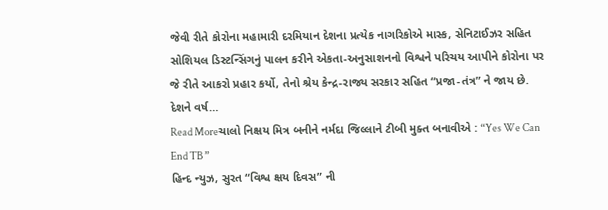જેવી રીતે કોરોના મહામારી દરમિયાન દેશના પ્રત્યેક નાગરિકોએ માસ્ક, સેનિટાઈઝર સહિત સોશિયલ ડિસ્ટન્સિંગનું પાલન કરીને એકતા-અનુસાશનનો વિશ્વને પરિચય આપીને કોરોના પર જે રીતે આકરો પ્રહાર કર્યો, તેનો શ્રેય કેન્દ્ર-રાજ્ય સરકાર સહિત “પ્રજા-તંત્ર” ને જાય છે. દેશને વર્ષ…
Read Moreચાલો નિક્ષય મિત્ર બનીને નર્મદા જિલ્લાને ટીબી મુક્ત બનાવીએ : “Yes We Can End TB ”
હિન્દ ન્યુઝ, સુરત “વિશ્વ ક્ષય દિવસ” ની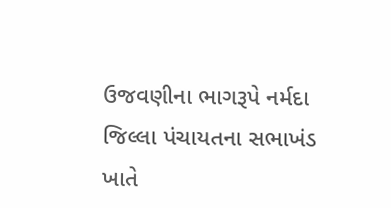ઉજવણીના ભાગરૂપે નર્મદા જિલ્લા પંચાયતના સભાખંડ ખાતે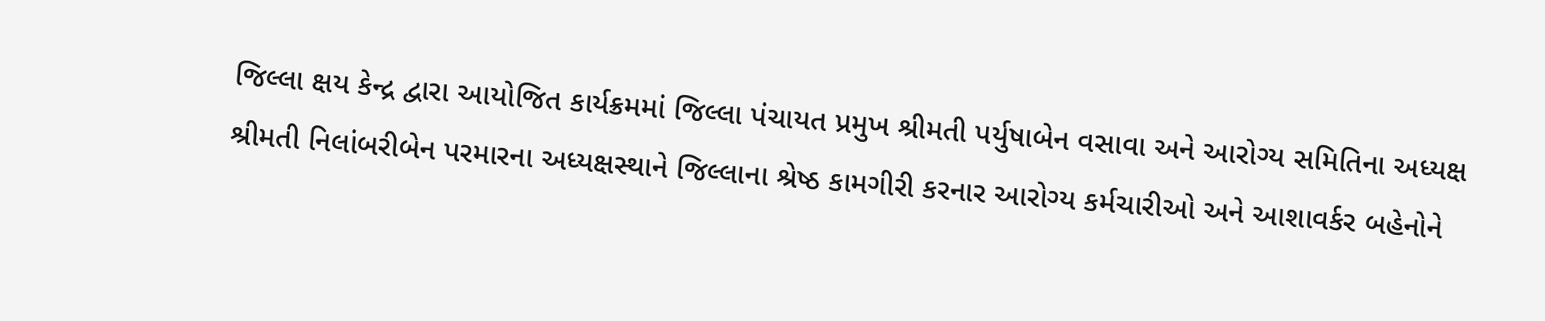જિલ્લા ક્ષય કેન્દ્ર દ્વારા આયોજિત કાર્યક્રમમાં જિલ્લા પંચાયત પ્રમુખ શ્રીમતી પર્યુષાબેન વસાવા અને આરોગ્ય સમિતિના અધ્યક્ષ શ્રીમતી નિલાંબરીબેન પરમારના અધ્યક્ષસ્થાને જિલ્લાના શ્રેષ્ઠ કામગીરી કરનાર આરોગ્ય કર્મચારીઓ અને આશાવર્કર બહેનોને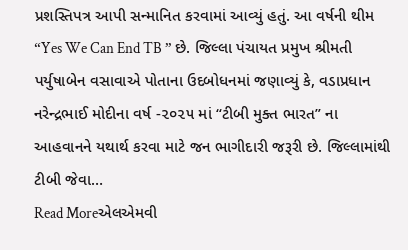પ્રશસ્તિપત્ર આપી સન્માનિત કરવામાં આવ્યું હતું. આ વર્ષની થીમ “Yes We Can End TB ” છે. જિલ્લા પંચાયત પ્રમુખ શ્રીમતી પર્યુષાબેન વસાવાએ પોતાના ઉદબોધનમાં જણાવ્યું કે, વડાપ્રધાન નરેન્દ્રભાઈ મોદીના વર્ષ -૨૦૨૫ માં “ટીબી મુક્ત ભારત” ના આહવાનને યથાર્થ કરવા માટે જન ભાગીદારી જરૂરી છે. જિલ્લામાંથી ટીબી જેવા…
Read Moreએલએમવી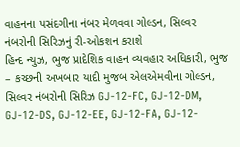વાહનના પસંદગીના નંબર મેળવવા ગોલ્ડન, સિલ્વર નંબરોની સિરિઝનું રી-ઓકશન કરાશે
હિન્દ ન્યુઝ, ભુજ પ્રાદેશિક વાહન વ્યવહાર અધિકારી, ભુજ – કચ્છની અખબાર યાદી મુજબ એલએમવીના ગોલ્ડન, સિલ્વર નંબરોની સિરિઝ GJ-12-FC, GJ-12-DM, GJ-12-DS, GJ-12-EE, GJ-12-FA, GJ-12-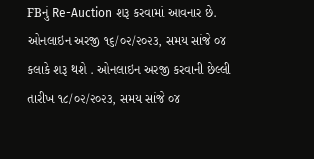FBનું Re-Auction શરૂ કરવામાં આવનાર છે. ઓનલાઇન અરજી ૧૬/૦૨/૨૦૨૩, સમય સાંજે ૦૪ કલાકે શરૂ થશે . ઓનલાઇન અરજી કરવાની છેલ્લી તારીખ ૧૮/૦૨/૨૦૨૩, સમય સાંજે ૦૪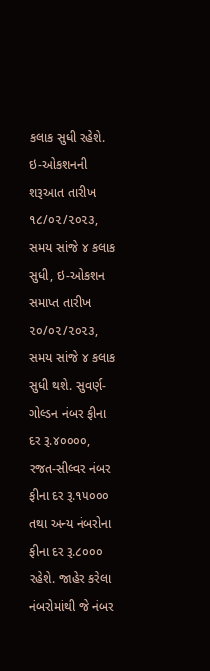કલાક સુધી રહેશે. ઇ-ઓકશનની શરૂઆત તારીખ ૧૮/૦૨/૨૦૨૩, સમય સાંજે ૪ કલાક સુધી, ઇ-ઓકશન સમાપ્ત તારીખ ૨૦/૦૨/૨૦૨૩, સમય સાંજે ૪ કલાક સુધી થશે. સુવર્ણ-ગોલ્ડન નંબર ફીના દર રૂ.૪૦૦૦૦, રજત-સીલ્વર નંબર ફીના દર રૂ.૧૫૦૦૦ તથા અન્ય નંબરોના ફીના દર રૂ.૮૦૦૦ રહેશે. જાહેર કરેલા નંબરોમાંથી જે નંબર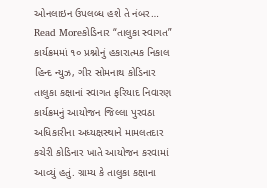ઓનલાઇન ઉપલબ્ધ હશે તે નંબર…
Read Moreકોડિનાર “તાલુકા સ્વાગત” કાર્યક્રમમાં ૧૦ પ્રશ્નોનું હકારાત્મક નિકાલ
હિન્દ ન્યુઝ, ગીર સોમનાથ કોડિનાર તાલુકા કક્ષાનાં સ્વાગત ફરિયાદ નિવારણ કાર્યક્રમનું આયોજન જિલ્લા પુરવઠા અધિકારીના અધ્યક્ષસ્થાને મામલતદાર કચેરી કોડિનાર ખાતે આયોજન કરવામાં આવ્યું હતું. ગ્રામ્ય કે તાલુકા કક્ષાના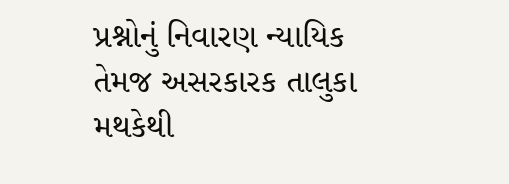પ્રશ્નોનું નિવારણ ન્યાયિક તેમજ અસરકારક તાલુકા મથકેથી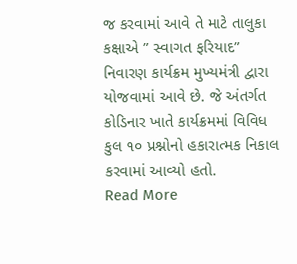જ કરવામાં આવે તે માટે તાલુકા કક્ષાએ ” સ્વાગત ફરિયાદ” નિવારણ કાર્યક્રમ મુખ્યમંત્રી દ્વારા યોજવામાં આવે છે. જે અંતર્ગત કોડિનાર ખાતે કાર્યક્રમમાં વિવિધ કુલ ૧૦ પ્રશ્નોનો હકારાત્મક નિકાલ કરવામાં આવ્યો હતો.
Read More